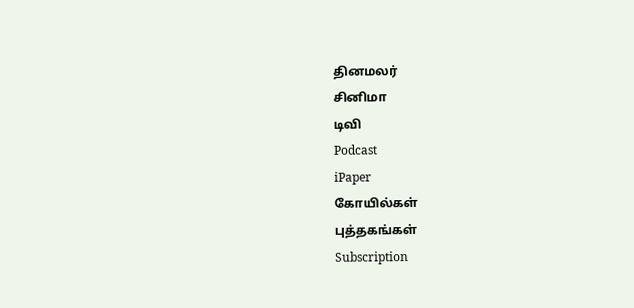தினமலர்
சினிமா
டிவி
Podcast
iPaper
கோயில்கள்
புத்தகங்கள்
Subscription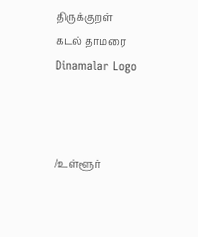திருக்குறள்
கடல் தாமரை
Dinamalar Logo



/உள்ளூர்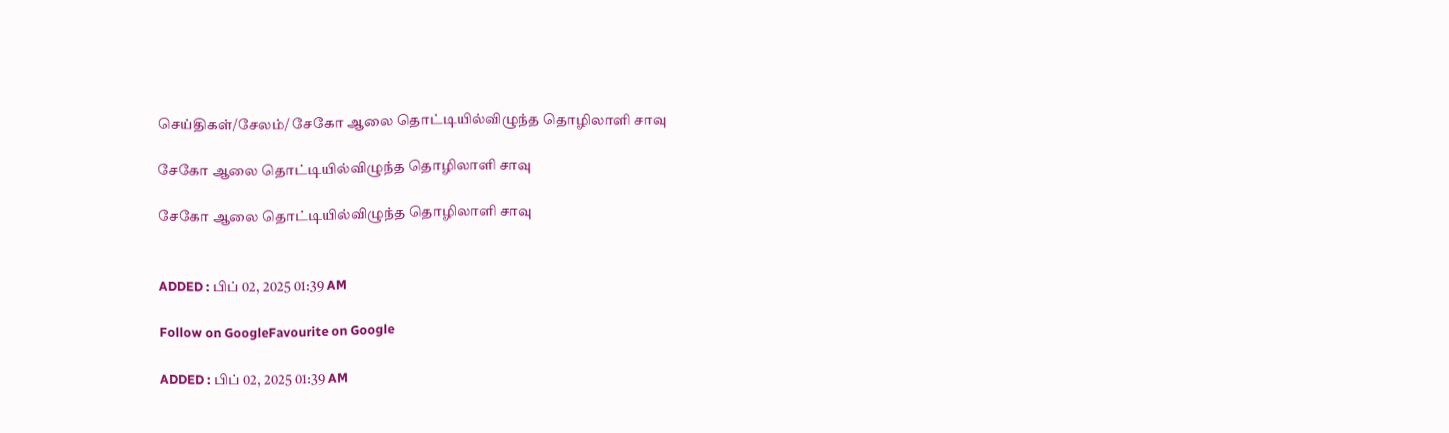செய்திகள்/சேலம்/ சேகோ ஆலை தொட்டியில்விழுந்த தொழிலாளி சாவு

சேகோ ஆலை தொட்டியில்விழுந்த தொழிலாளி சாவு

சேகோ ஆலை தொட்டியில்விழுந்த தொழிலாளி சாவு


ADDED : பிப் 02, 2025 01:39 AM

Follow on GoogleFavourite on Google

ADDED : பிப் 02, 2025 01:39 AM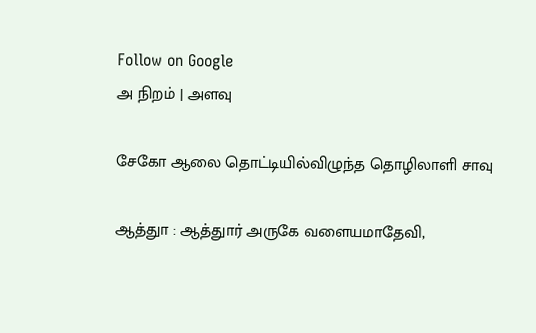Follow on Google
அ நிறம் | அளவு

சேகோ ஆலை தொட்டியில்விழுந்த தொழிலாளி சாவு

ஆத்துா : ஆத்துார் அருகே வளையமாதேவி,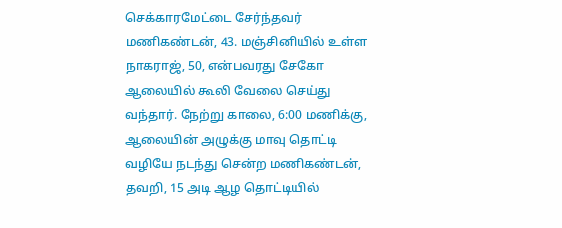செக்காரமேட்டை சேர்ந்தவர் மணிகண்டன், 43. மஞ்சினியில் உள்ள நாகராஜ், 50, என்பவரது சேகோ ஆலையில் கூலி வேலை செய்து வந்தார். நேற்று காலை, 6:00 மணிக்கு, ஆலையின் அழுக்கு மாவு தொட்டி வழியே நடந்து சென்ற மணிகண்டன், தவறி, 15 அடி ஆழ தொட்டியில்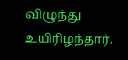விழுந்து உயிரிழந்தார்.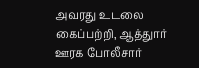அவரது உடலை கைப்பற்றி, ஆத்துார் ஊரக போலீசார்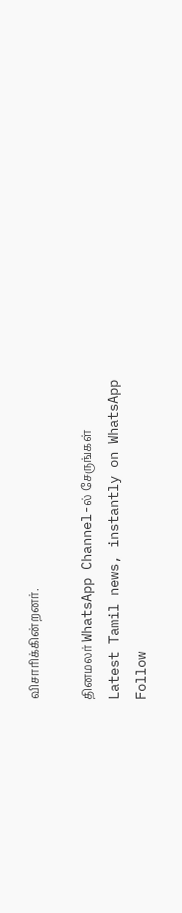விசாரிக்கின்றனர்.

தினமலர் WhatsApp Channel-ல் சேருங்கள்
Latest Tamil news, instantly on WhatsApp
Follow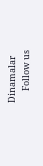Dinamalar
      Follow us